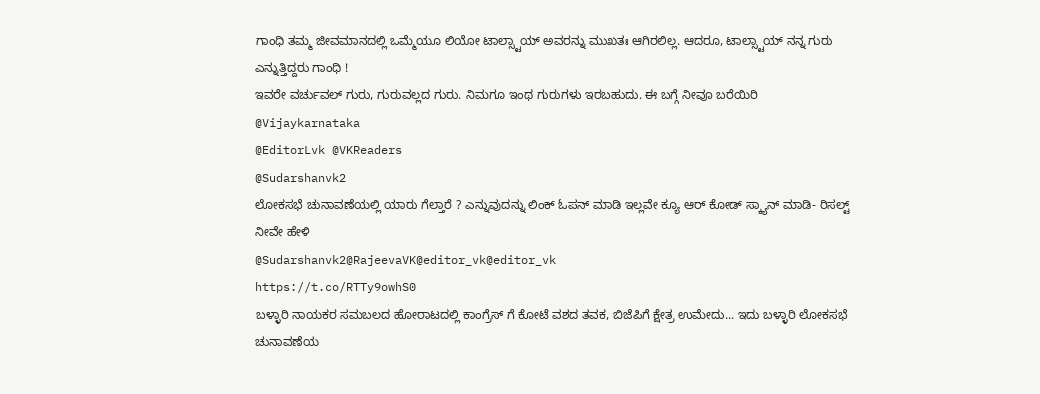ಗಾಂಧಿ ತಮ್ಮ ಜೀವಮಾನದಲ್ಲಿ ಒಮ್ಮೆಯೂ ಲಿಯೋ ಟಾಲ್ಸ್ಟಾಯ್ ಅವರನ್ನು ಮುಖತಃ ಆಗಿರಲಿಲ್ಲ. ಆದರೂ, ಟಾಲ್ಸ್ಟಾಯ್ ನನ್ನ ಗುರು ಎನ್ನುತ್ತಿದ್ದರು ಗಾಂಧಿ !
ಇವರೇ ವರ್ಚುವಲ್ ಗುರು, ಗುರುವಲ್ಲದ ಗುರು. ನಿಮಗೂ ಇಂಥ ಗುರುಗಳು ಇರಬಹುದು. ಈ ಬಗ್ಗೆ ನೀವೂ ಬರೆಯಿರಿ
@Vijaykarnataka
@EditorLvk @VKReaders
@Sudarshanvk2
ಲೋಕಸಭೆ ಚುನಾವಣೆಯಲ್ಲಿ ಯಾರು ಗೆಲ್ತಾರೆ ? ಎನ್ನುವುದನ್ನು ಲಿಂಕ್ ಓಪನ್ ಮಾಡಿ ಇಲ್ಲವೇ ಕ್ಯೂ ಆರ್ ಕೋಡ್ ಸ್ಕ್ಯಾನ್ ಮಾಡಿ- ರಿಸಲ್ಟ್ ನೀವೇ ಹೇಳಿ
@Sudarshanvk2@RajeevaVK@editor_vk@editor_vk
https://t.co/RTTy9owhS0
ಬಳ್ಳಾರಿ ನಾಯಕರ ಸಮಬಲದ ಹೋರಾಟದಲ್ಲಿ ಕಾಂಗ್ರೆಸ್ ಗೆ ಕೋಟೆ ವಶದ ತವಕ, ಬಿಜೆಪಿಗೆ ಕ್ಷೇತ್ರ ಉಮೇದು... ಇದು ಬಳ್ಳಾರಿ ಲೋಕಸಭೆ ಚುನಾವಣೆಯ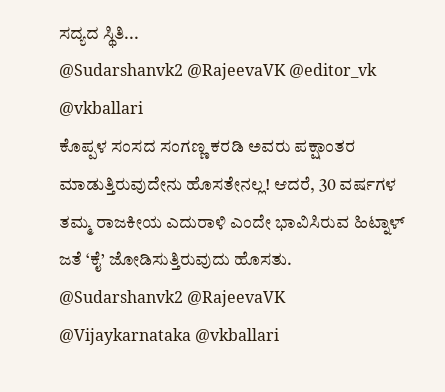ಸದ್ಯದ ಸ್ಥಿತಿ...
@Sudarshanvk2 @RajeevaVK @editor_vk @vkballari
ಕೊಪ್ಪಳ ಸಂಸದ ಸಂಗಣ್ಣ ಕರಡಿ ಅವರು ಪಕ್ಷಾಂತರ ಮಾಡುತ್ತಿರುವುದೇನು ಹೊಸತೇನಲ್ಲ! ಆದರೆ, 30 ವರ್ಷಗಳ ತಮ್ಮ ರಾಜಕೀಯ ಎದುರಾಳಿ ಎಂದೇ ಭಾವಿಸಿರುವ ಹಿಟ್ನಾಳ್ ಜತೆ ‘ಕೈ’ ಜೋಡಿಸುತ್ತಿರುವುದು ಹೊಸತು. @Sudarshanvk2 @RajeevaVK @Vijaykarnataka @vkballari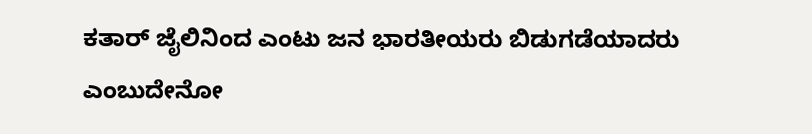ಕತಾರ್ ಜೈಲಿನಿಂದ ಎಂಟು ಜನ ಭಾರತೀಯರು ಬಿಡುಗಡೆಯಾದರು ಎಂಬುದೇನೋ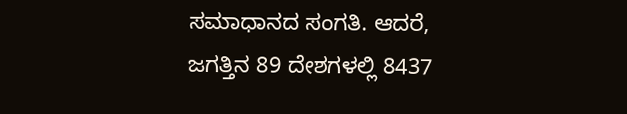ಸಮಾಧಾನದ ಸಂಗತಿ. ಆದರೆ, ಜಗತ್ತಿನ 89 ದೇಶಗಳಲ್ಲಿ 8437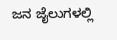ಜನ ಜೈಲುಗಳಲ್ಲಿ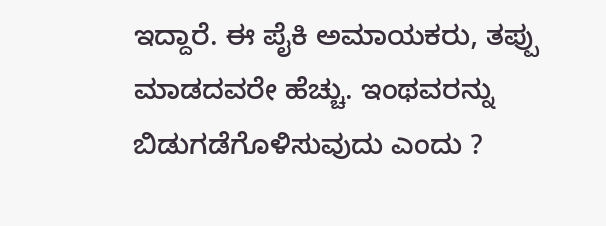ಇದ್ದಾರೆ. ಈ ಪೈಕಿ ಅಮಾಯಕರು, ತಪ್ಪು ಮಾಡದವರೇ ಹೆಚ್ಚು. ಇಂಥವರನ್ನು ಬಿಡುಗಡೆಗೊಳಿಸುವುದು ಎಂದು ?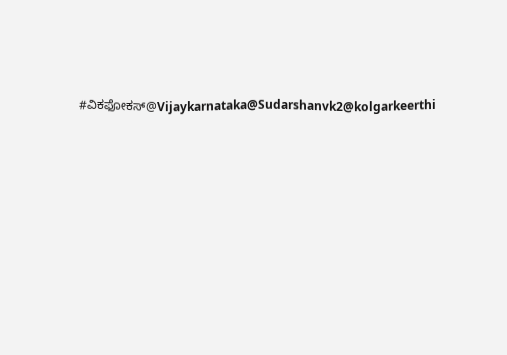#ವಿಕಫೋಕಸ್@Vijaykarnataka@Sudarshanvk2@kolgarkeerthi